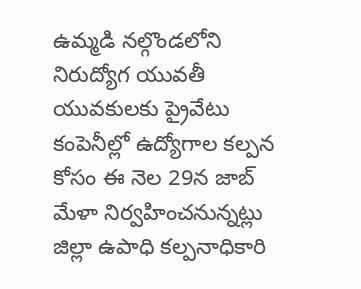ఉమ్మడి నల్గొండలోని నిరుద్యోగ యువతీ యువకులకు ప్రైవేటు కంపెనీల్లో ఉద్యోగాల కల్పన కోసం ఈ నెల 29న జాబ్ మేళా నిర్వహించనున్నట్లు జిల్లా ఉపాధి కల్పనాధికారి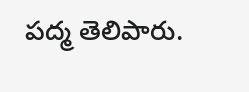పద్మ తెలిపారు.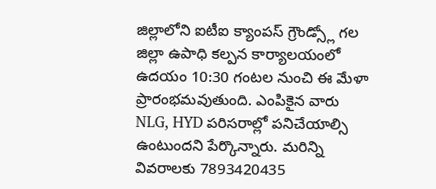జిల్లాలోని ఐటీఐ క్యాంపస్ గ్రౌండ్స్లో గల జిల్లా ఉపాధి కల్పన కార్యాలయంలో ఉదయం 10:30 గంటల నుంచి ఈ మేళా ప్రారంభమవుతుంది. ఎంపికైన వారు NLG, HYD పరిసరాల్లో పనిచేయాల్సి ఉంటుందని పేర్కొన్నారు. మరిన్ని వివరాలకు 7893420435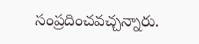సంప్రదించవచ్చన్నారు.